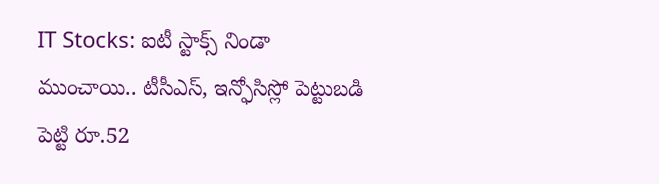IT Stocks: ఐటీ స్టాక్స్ నిండా ముంచాయి.. టీసీఎస్, ఇన్ఫోసిస్లో పెట్టుబడి పెట్టి రూ.52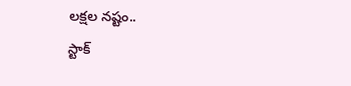లక్షల నష్టం..
స్టాక్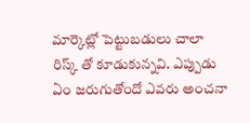మార్కెట్లో పెట్టుబడులు చాలా రిస్క్ తో కూడుకున్నవి. ఎప్పుడు ఏం జరుగుతోందో ఎవరు అంచనా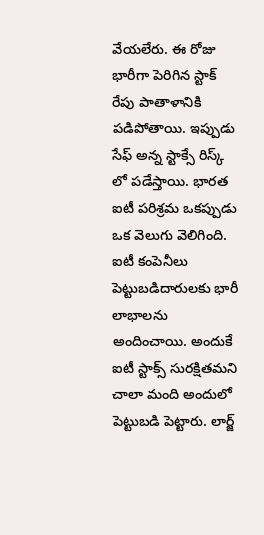వేయలేరు. ఈ రోజు భారీగా పెరిగిన స్టాక్ రేపు పాతాళానికి పడిపోతాయి. ఇప్పుడు సేఫ్ అన్న స్టాక్సే రిస్క్ లో పడేస్తాయి. భారత ఐటీ పరిశ్రమ ఒకప్పుడు ఒక వెలుగు వెలిగింది. ఐటీ కంపెనీలు పెట్టుబడిదారులకు భారీ లాభాలను అందించాయి. అందుకే ఐటీ స్టాక్స్ సురక్షితమని చాలా మంది అందులో పెట్టుబడి పెట్టారు. లార్జ్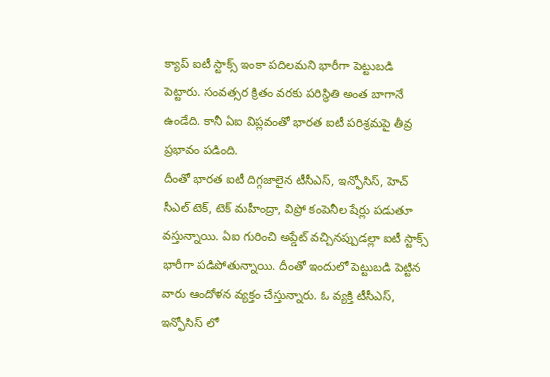క్యాప్ ఐటీ స్టాక్స్ ఇంకా పదిలమని భారీగా పెట్టుబడి పెట్టారు. సంవత్సర క్రితం వరకు పరిస్థితి అంత బాగానే ఉండేది. కానీ ఏఐ విప్లవంతో భారత ఐటీ పరిశ్రమపై తీవ్ర ప్రభావం పడింది.
దీంతో భారత ఐటీ దిగ్గజాలైన టీసీఎస్, ఇన్ఫోసిస్, హెచ్ సీఎల్ టెక్, టెక్ మహీంద్రా, విప్రో కంపెనీల షేర్లు పడుతూ వస్తున్నాయి. ఏఐ గురించి అప్డేట్ వచ్చినప్పుడల్లా ఐటీ స్టాక్స్ భారీగా పడిపోతున్నాయి. దీంతో ఇందులో పెట్టుబడి పెట్టిన వారు ఆందోళన వ్యక్తం చేస్తున్నారు. ఓ వ్యక్తి టీసీఎస్, ఇన్ఫోసిస్ లో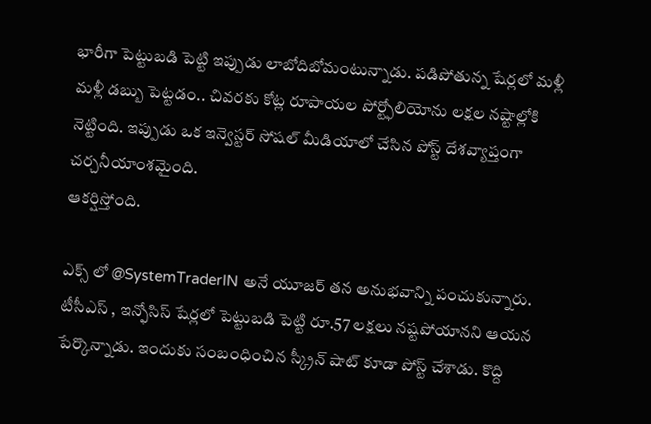భారీగా పెట్టుబడి పెట్టి ఇప్పుడు లాబోదిబోమంటున్నాడు. పడిపోతున్న షేర్లలో మళ్లీ మళ్లీ డబ్బు పెట్టడం.. చివరకు కోట్ల రూపాయల పోర్ట్ఫోలియోను లక్షల నష్టాల్లోకి నెట్టింది. ఇప్పుడు ఒక ఇన్వెస్టర్ సోషల్ మీడియాలో చేసిన పోస్ట్ దేశవ్యాప్తంగా చర్చనీయాంశమైంది.
ఆకర్షిస్తోంది.

ఎక్స్ లో @SystemTraderIN అనే యూజర్ తన అనుభవాన్ని పంచుకున్నారు. టీసీఎస్ , ఇన్ఫోసిస్ షేర్లలో పెట్టుబడి పెట్టి రూ.57 లక్షలు నష్టపోయానని ఆయన పేర్కొన్నాడు. ఇందుకు సంబంధించిన స్క్రీన్ షాట్ కూడా పోస్ట్ చేశాడు. కొద్ది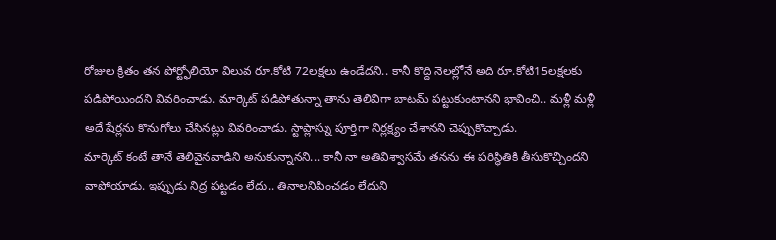రోజుల క్రితం తన పోర్ట్ఫోలియో విలువ రూ.కోటి 72లక్షలు ఉండేదని.. కానీ కొద్ది నెలల్లోనే అది రూ.కోటి15లక్షలకు పడిపోయిందని వివరించాడు. మార్కెట్ పడిపోతున్నా తాను తెలివిగా బాటమ్ పట్టుకుంటానని భావించి.. మళ్లీ మళ్లీ అదే షేర్లను కొనుగోలు చేసినట్లు వివరించాడు. స్టాప్లాస్ను పూర్తిగా నిర్లక్ష్యం చేశానని చెప్పుకొచ్చాడు.
మార్కెట్ కంటే తానే తెలివైనవాడిని అనుకున్నానని... కానీ నా అతివిశ్వాసమే తనను ఈ పరిస్థితికి తీసుకొచ్చిందని వాపోయాడు. ఇప్పుడు నిద్ర పట్టడం లేదు.. తినాలనిపించడం లేదుని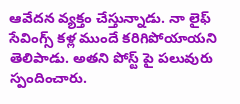ఆవేదన వ్యక్తం చేస్తున్నాడు. నా లైఫ్ సేవింగ్స్ కళ్ల ముందే కరిగిపోయాయని తెలిపాడు. అతని పోస్ట్ పై పలువురు స్పందించారు.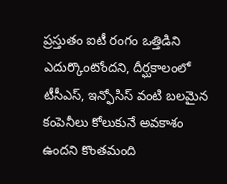ప్రస్తుతం ఐటీ రంగం ఒత్తిడిని ఎదుర్కొంటోందని, దీర్ఘకాలంలో టీసీఎస్, ఇన్ఫోసిస్ వంటి బలమైన కంపెనీలు కోలుకునే అవకాశం ఉందని కొంతమంది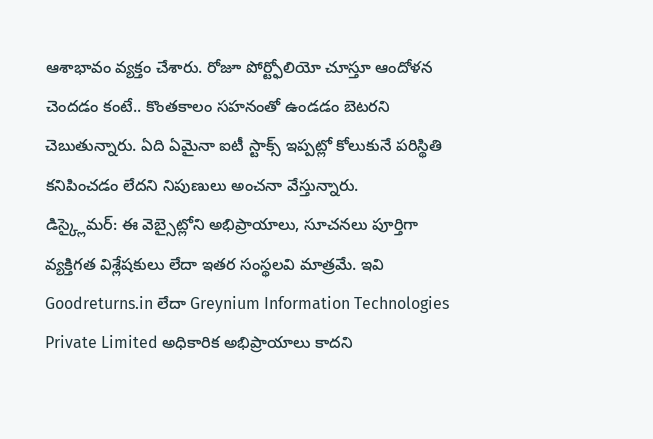ఆశాభావం వ్యక్తం చేశారు. రోజూ పోర్ట్ఫోలియో చూస్తూ ఆందోళన చెందడం కంటే.. కొంతకాలం సహనంతో ఉండడం బెటరని చెబుతున్నారు. ఏది ఏమైనా ఐటీ స్టాక్స్ ఇప్పట్లో కోలుకునే పరిస్థితి కనిపించడం లేదని నిపుణులు అంచనా వేస్తున్నారు.
డిస్క్లైమర్: ఈ వెబ్సైట్లోని అభిప్రాయాలు, సూచనలు పూర్తిగా వ్యక్తిగత విశ్లేషకులు లేదా ఇతర సంస్థలవి మాత్రమే. ఇవి Goodreturns.in లేదా Greynium Information Technologies Private Limited అధికారిక అభిప్రాయాలు కాదని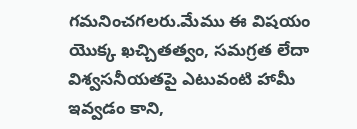గమనించగలరు.మేము ఈ విషయం యొక్క ఖచ్చితత్వం, సమగ్రత లేదా విశ్వసనీయతపై ఎటువంటి హామీ ఇవ్వడం కాని,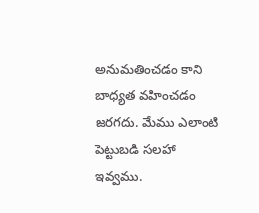అనుమతించడం కాని బాధ్యత వహించడం జరగదు. మేము ఎలాంటి పెట్టుబడి సలహా ఇవ్వము.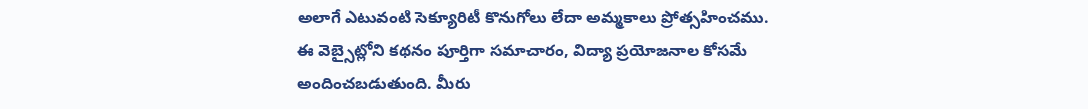అలాగే ఎటువంటి సెక్యూరిటీ కొనుగోలు లేదా అమ్మకాలు ప్రోత్సహించము. ఈ వెబ్సైట్లోని కథనం పూర్తిగా సమాచారం, విద్యా ప్రయోజనాల కోసమే అందించబడుతుంది. మీరు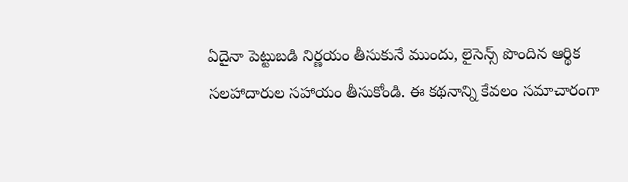ఏదైనా పెట్టుబడి నిర్ణయం తీసుకునే ముందు, లైసెన్స్ పొందిన ఆర్థిక సలహాదారుల సహాయం తీసుకోండి. ఈ కథనాన్ని కేవలం సమాచారంగా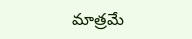మాత్రమే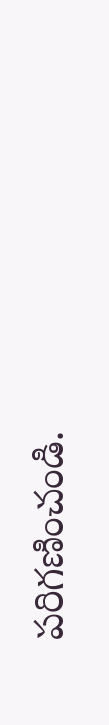పరిగణించండి.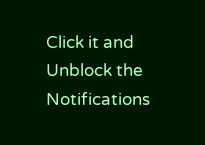Click it and Unblock the Notifications